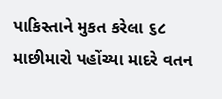પાકિસ્તાને મુકત કરેલા ૬૮ માછીમારો પહોંચ્યા માદરે વતન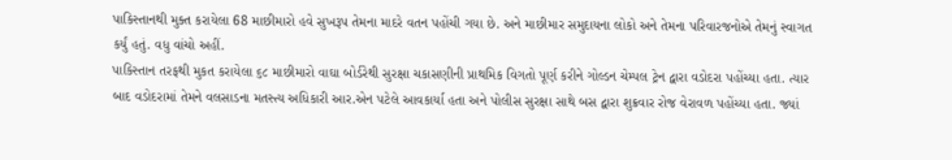પાકિસ્તાનથી મુક્ત કરાયેલા 68 માછીમારો હવે સુખરૂપ તેમના માદરે વતન પહોંચી ગયા છે. અને માછીમાર સમુદાયના લોકો અને તેમના પરિવારજનોએ તેમનું સ્વાગત કર્યું હતું. વધુ વાંચો અહીં.
પાકિસ્તાન તરફથી મુકત કરાયેલા ૬૮ માછીમારો વાઘા બોર્ડરેથી સુરક્ષા ચકાસણીની પ્રાથમિક વિગતો પૂર્ણ કરીને ગોલ્ડન ચેમ્પલ ટ્રેન દ્વારા વડોદરા પહોંચ્યા હતા. ત્યાર બાદ વડોદરામાં તેમને વલસાડના મતસ્ત્ય અધિકારી આર.એન પટેલે આવકાર્યા હતા અને પોલીસ સુરક્ષા સાથે બસ દ્વારા શુક્રવાર રોજ વેરાવળ પહોંચ્યા હતા. જ્યાં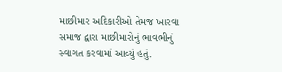માછીમાર અદિકારીઓ તેમજ ખારવા સમાજ દ્વારા માછીમારોનું ભાવભીનું સ્વાગત કરવામાં આવ્યું હતું.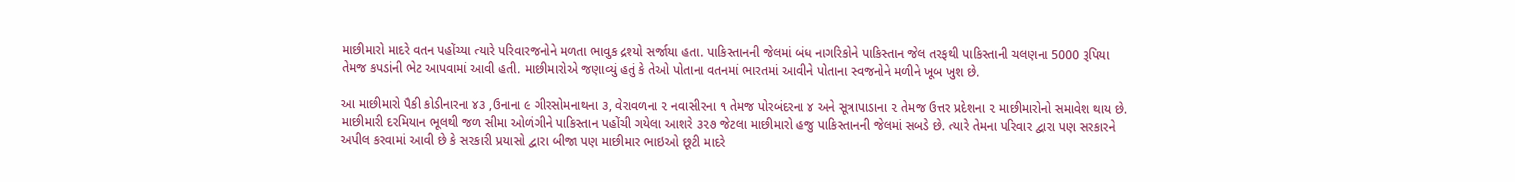માછીમારો માદરે વતન પહોંચ્યા ત્યારે પરિવારજનોને મળતા ભાવુક દ્રશ્યો સર્જાયા હતા. પાકિસ્તાનની જેલમાં બંધ નાગરિકોને પાકિસ્તાન જેલ તરફથી પાકિસ્તાની ચલણના 5000 રૂપિયા તેમજ કપડાંની ભેટ આપવામાં આવી હતી. માછીમારોએ જણાવ્યું હતું કે તેઓ પોતાના વતનમાં ભારતમાં આવીને પોતાના સ્વજનોને મળીને ખૂબ ખુશ છે.

આ માછીમારો પૈકી કોડીનારના ૪૩ ,ઉનાના ૯ ગીરસોમનાથના ૩, વેરાવળના ૨ નવાસીરના ૧ તેમજ પોરબંદરના ૪ અને સૂત્રાપાડાના ૨ તેમજ ઉત્તર પ્રદેશના ૨ માછીમારોનો સમાવેશ થાય છે. માછીમારી દરમિયાન ભૂલથી જળ સીમા ઓળંગીને પાકિસ્તાન પહોંચી ગયેલા આશરે ૩૨૭ જેટલા માછીમારો હજુ પાકિસ્તાનની જેલમાં સબડે છે. ત્યારે તેમના પરિવાર દ્વારા પણ સરકારને અપીલ કરવામાં આવી છે કે સરકારી પ્રયાસો દ્વારા બીજા પણ માછીમાર ભાઇઓ છૂટી માદરે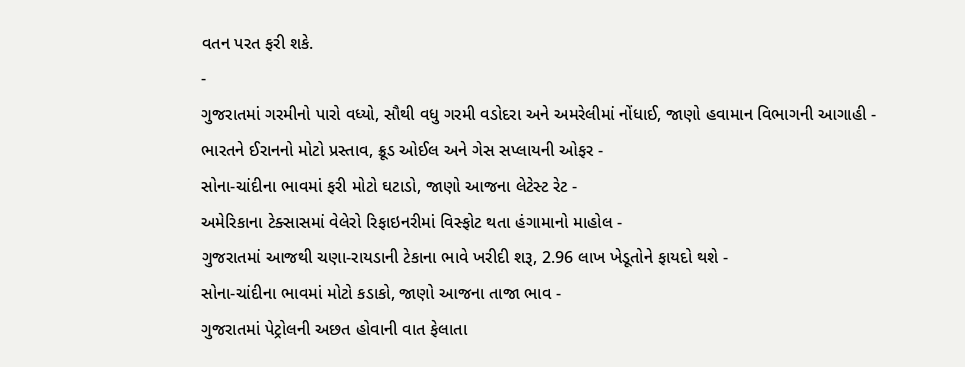વતન પરત ફરી શકે.
-
ગુજરાતમાં ગરમીનો પારો વધ્યો, સૌથી વધુ ગરમી વડોદરા અને અમરેલીમાં નોંધાઈ, જાણો હવામાન વિભાગની આગાહી -
ભારતને ઈરાનનો મોટો પ્રસ્તાવ, ક્રૂડ ઓઈલ અને ગેસ સપ્લાયની ઓફર -
સોના-ચાંદીના ભાવમાં ફરી મોટો ઘટાડો, જાણો આજના લેટેસ્ટ રેટ -
અમેરિકાના ટેક્સાસમાં વેલેરો રિફાઇનરીમાં વિસ્ફોટ થતા હંગામાનો માહોલ -
ગુજરાતમાં આજથી ચણા-રાયડાની ટેકાના ભાવે ખરીદી શરૂ, 2.96 લાખ ખેડૂતોને ફાયદો થશે -
સોના-ચાંદીના ભાવમાં મોટો કડાકો, જાણો આજના તાજા ભાવ -
ગુજરાતમાં પેટ્રોલની અછત હોવાની વાત ફેલાતા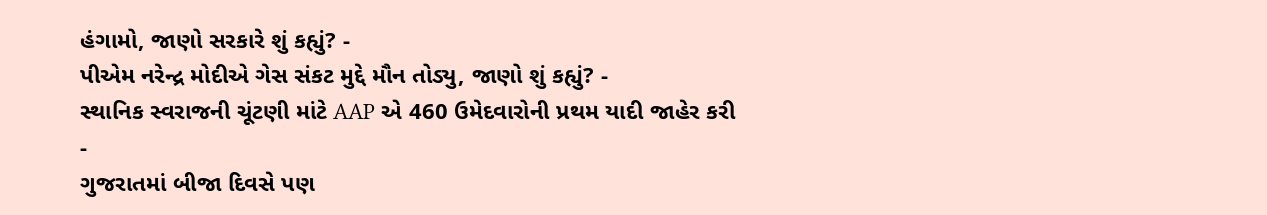હંગામો, જાણો સરકારે શું કહ્યું? -
પીએમ નરેન્દ્ર મોદીએ ગેસ સંકટ મુદ્દે મૌન તોડ્યુ, જાણો શું કહ્યું? -
સ્થાનિક સ્વરાજની ચૂંટણી માંટે AAP એ 460 ઉમેદવારોની પ્રથમ યાદી જાહેર કરી -
ગુજરાતમાં બીજા દિવસે પણ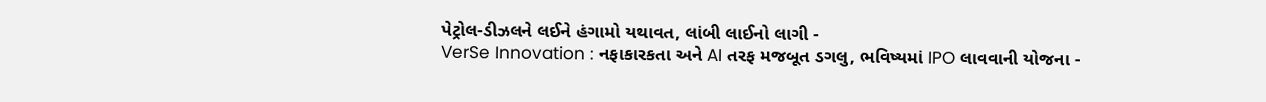પેટ્રોલ-ડીઝલને લઈને હંગામો યથાવત, લાંબી લાઈનો લાગી -
VerSe Innovation : નફાકારકતા અને AI તરફ મજબૂત ડગલુ, ભવિષ્યમાં IPO લાવવાની યોજના -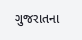ગુજરાતના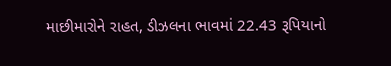માછીમારોને રાહત, ડીઝલના ભાવમાં 22.43 રૂપિયાનો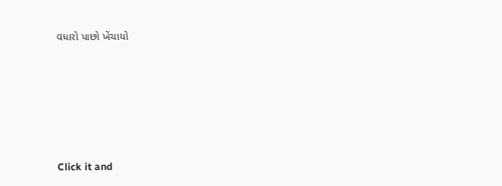વધારો પાછો ખેંચાયો









Click it and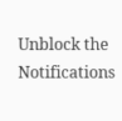Unblock the Notifications